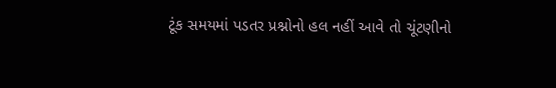ટૂંક સમયમાં પડતર પ્રશ્નોનો હલ નહીં આવે તો ચૂંટણીનો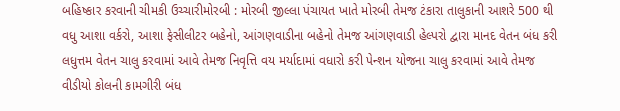બહિષ્કાર કરવાની ચીમકી ઉચ્ચારીમોરબી : મોરબી જીલ્લા પંચાયત ખાતે મોરબી તેમજ ટંકારા તાલુકાની આશરે 500 થી વધુ આશા વર્કરો, આશા ફેસીલીટર બહેનો, આંગણવાડીના બહેનો તેમજ આંગણવાડી હેલ્પરો દ્વારા માનદ વેતન બંધ કરી લધુત્તમ વેતન ચાલુ કરવામાં આવે તેમજ નિવૃત્તિ વય મર્યાદામાં વધારો કરી પેન્શન યોજના ચાલુ કરવામાં આવે તેમજ વીડીયો કોલની કામગીરી બંધ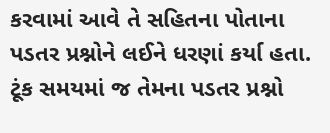કરવામાં આવે તે સહિતના પોતાના પડતર પ્રશ્નોને લઈને ધરણાં કર્યા હતા. ટૂંક સમયમાં જ તેમના પડતર પ્રશ્નો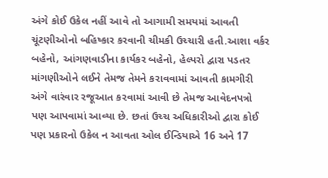અંગે કોઈ ઉકેલ નહીં આવે તો આગામી સમયમાં આવતી ચૂંટણીઓનો બહિષ્કાર કરવાની ચીમકી ઉચ્ચારી હતી.આશા વર્કર બહેનો, આંગણવાડીના કાર્યકર બહેનો, હેલ્પરો દ્વારા પડતર માંગણીઓને લઈને તેમજ તેમને કરાવવામાં આવતી કામગીરી અંગે વારંવાર રજૂઆત કરવામાં આવી છે તેમજ આવેદનપત્રો પણ આપવામાં આવ્યા છે. છતાં ઉચ્ચ અધિકારીઓ દ્વારા કોઈ પણ પ્રકારનો ઉકેલ ન આવતા ઓલ ઈન્ડિયાએ 16 અને 17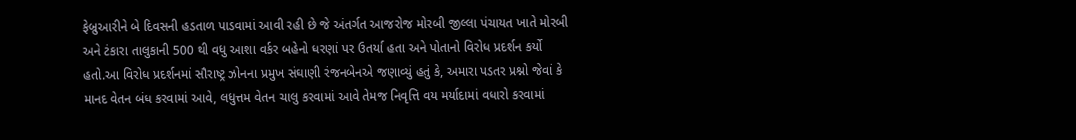ફેબ્રુઆરીને બે દિવસની હડતાળ પાડવામાં આવી રહી છે જે અંતર્ગત આજરોજ મોરબી જીલ્લા પંચાયત ખાતે મોરબી અને ટંકારા તાલુકાની 500 થી વધુ આશા વર્કર બહેનો ધરણાં પર ઉતર્યા હતા અને પોતાનો વિરોધ પ્રદર્શન કર્યો હતો.આ વિરોધ પ્રદર્શનમાં સૌરાષ્ટ્ર ઝોનના પ્રમુખ સંઘાણી રંજનબેનએ જણાવ્યું હતું કે, અમારા પડતર પ્રશ્નો જેવાં કે માનદ વેતન બંધ કરવામાં આવે, લધુત્તમ વેતન ચાલુ કરવામાં આવે તેમજ નિવૃત્તિ વય મર્યાદામાં વધારો કરવામાં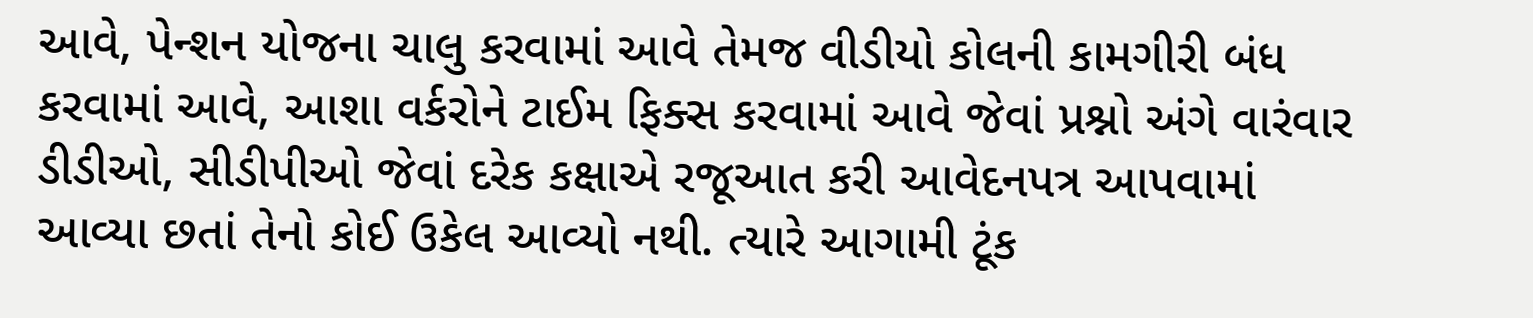આવે, પેન્શન યોજના ચાલુ કરવામાં આવે તેમજ વીડીયો કોલની કામગીરી બંધ કરવામાં આવે, આશા વર્કરોને ટાઈમ ફિક્સ કરવામાં આવે જેવાં પ્રશ્નો અંગે વારંવાર ડીડીઓ, સીડીપીઓ જેવાં દરેક કક્ષાએ રજૂઆત કરી આવેદનપત્ર આપવામાં આવ્યા છતાં તેનો કોઈ ઉકેલ આવ્યો નથી. ત્યારે આગામી ટૂંક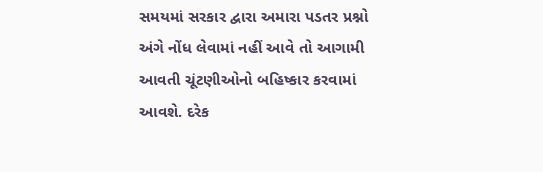સમયમાં સરકાર દ્વારા અમારા પડતર પ્રશ્નો અંગે નોંધ લેવામાં નહીં આવે તો આગામી આવતી ચૂંટણીઓનો બહિષ્કાર કરવામાં આવશે. દરેક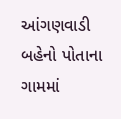આંગણવાડી બહેનો પોતાના ગામમાં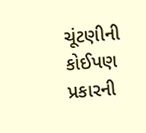ચૂંટણીની કોઈપણ પ્રકારની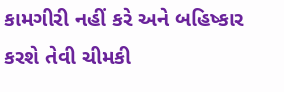કામગીરી નહીં કરે અને બહિષ્કાર કરશે તેવી ચીમકી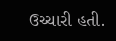ઉચ્ચારી હતી.